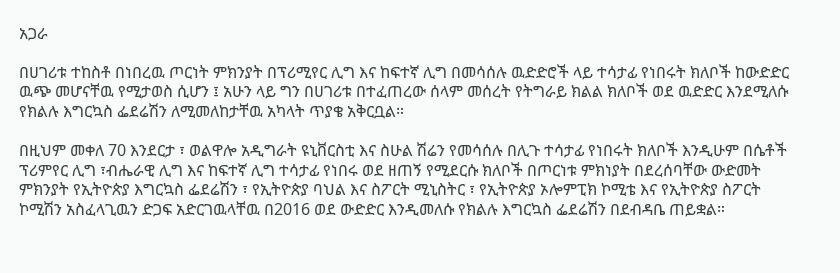አጋራ

በሀገሪቱ ተከስቶ በነበረዉ ጦርነት ምክንያት በፕሪሚየር ሊግ እና ከፍተኛ ሊግ በመሳሰሉ ዉድድሮች ላይ ተሳታፊ የነበሩት ክለቦች ከውድድር ዉጭ መሆናቸዉ የሚታወስ ሲሆን ፤ አሁን ላይ ግን በሀገሪቱ በተፈጠረው ሰላም መሰረት የትግራይ ክልል ክለቦች ወደ ዉድድር እንደሚለሱ የክልሉ እግርኳስ ፌደሬሽን ለሚመለከታቸዉ አካላት ጥያቄ አቅርቧል።

በዚህም መቀለ 70 እንደርታ ፣ ወልዋሎ አዲግራት ዩኒቨርስቲ እና ስሁል ሽሬን የመሳሰሉ በሊጉ ተሳታፊ የነበሩት ክለቦች እንዲሁም በሴቶች ፕሪምየር ሊግ ፣ብሔራዊ ሊግ እና ከፍተኛ ሊግ ተሳታፊ የነበሩ ወደ ዘጠኝ የሚደርሱ ክለቦች በጦርነቱ ምክነያት በደረሰባቸው ውድመት ምክንያት የኢትዮጵያ እግርኳስ ፌደሬሽን ፣ የኢትዮጵያ ባህል እና ስፖርት ሚኒስትር ፣ የኢትዮጵያ ኦሎምፒክ ኮሚቴ እና የኢትዮጵያ ስፖርት ኮሚሽን አስፈላጊዉን ድጋፍ አድርገዉላቸዉ በ2016 ወደ ውድድር እንዲመለሱ የክልሉ እግርኳስ ፌደሬሽን በደብዳቤ ጠይቋል።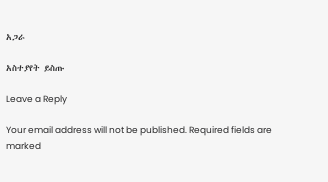አጋራ

አስተያየት ይስጡ

Leave a Reply

Your email address will not be published. Required fields are marked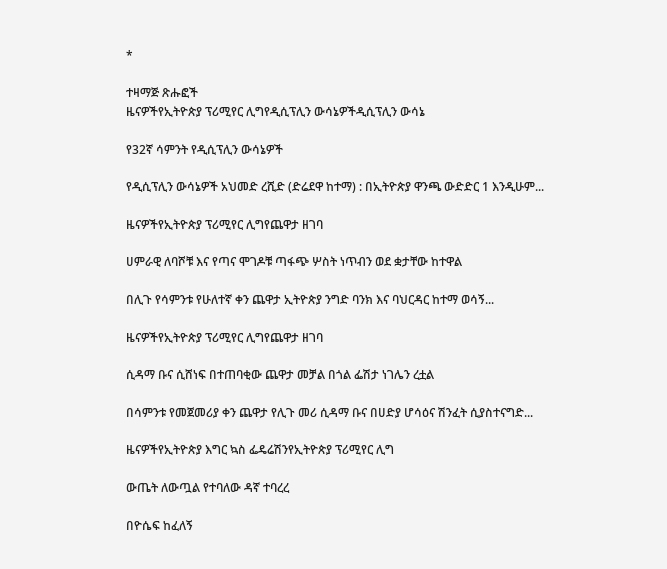*

ተዛማጅ ጽሑፎች
ዜናዎችየኢትዮጵያ ፕሪሚየር ሊግየዲሲፕሊን ውሳኔዎችዲሲፕሊን ውሳኔ

የ32ኛ ሳምንት የዲሲፕሊን ውሳኔዎች

የዲሲፕሊን ውሳኔዎች አህመድ ረሺድ (ድሬደዋ ከተማ) : በኢትዮጵያ ዋንጫ ውድድር 1 እንዲሁም...

ዜናዎችየኢትዮጵያ ፕሪሚየር ሊግየጨዋታ ዘገባ

ሀምራዊ ለባሾቹ እና የጣና ሞገዶቹ ጣፋጭ ሦስት ነጥብን ወደ ቋታቸው ከተዋል

በሊጉ የሳምንቱ የሁለተኛ ቀን ጨዋታ ኢትዮጵያ ንግድ ባንክ እና ባህርዳር ከተማ ወሳኝ...

ዜናዎችየኢትዮጵያ ፕሪሚየር ሊግየጨዋታ ዘገባ

ሲዳማ ቡና ሲሸነፍ በተጠባቂው ጨዋታ መቻል በጎል ፌሽታ ነገሌን ረቷል

በሳምንቱ የመጀመሪያ ቀን ጨዋታ የሊጉ መሪ ሲዳማ ቡና በሀድያ ሆሳዕና ሽንፈት ሲያስተናግድ...

ዜናዎችየኢትዮጵያ እግር ኳስ ፌዴሬሽንየኢትዮጵያ ፕሪሚየር ሊግ

ውጤት ለውጧል የተባለው ዳኛ ተባረረ

በዮሴፍ ከፈለኝ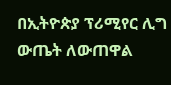በኢትዮጵያ ፕሪሚየር ሊግ ውጤት ለውጠዋል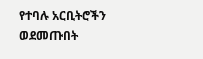የተባሉ አርቢትሮችን ወደመጡበት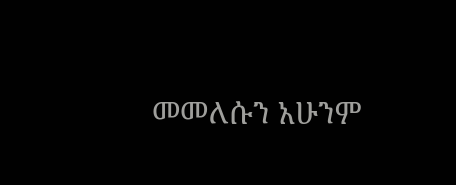መመለሱን አሁንም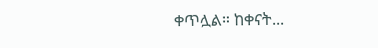ቀጥሏል። ከቀናት...